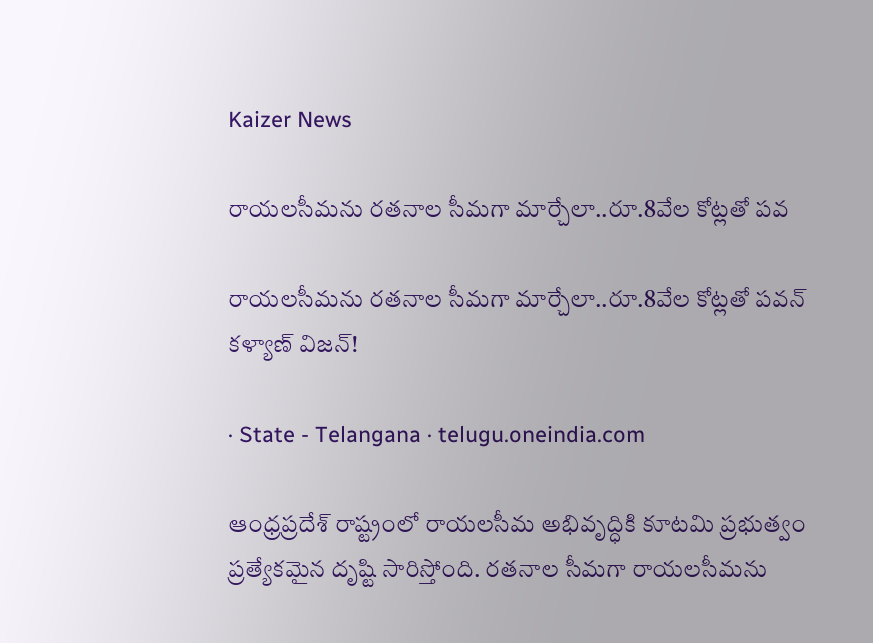Kaizer News

రాయలసీమను రతనాల సీమగా మార్చేలా..రూ.8వేల కోట్లతో పవ

రాయలసీమను రతనాల సీమగా మార్చేలా..రూ.8వేల కోట్లతో పవన్ కళ్యాణ్ విజన్!

· State - Telangana · telugu.oneindia.com

ఆంధ్రప్రదేశ్ రాష్ట్రంలో రాయలసీమ అభివృద్ధికి కూటమి ప్రభుత్వం ప్రత్యేకమైన దృష్టి సారిస్తోంది. రతనాల సీమగా రాయలసీమను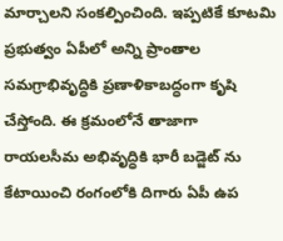మార్చాలని సంకల్పించింది. ఇప్పటికే కూటమి ప్రభుత్వం ఏపీలో అన్ని ప్రాంతాల సమగ్రాభివృద్ధికి ప్రణాళికాబద్ధంగా కృషి చేస్తోంది. ఈ క్రమంలోనే తాజాగా రాయలసీమ అభివృద్ధికి భారీ బడ్జెట్ ను కేటాయించి రంగంలోకి దిగారు ఏపీ ఉప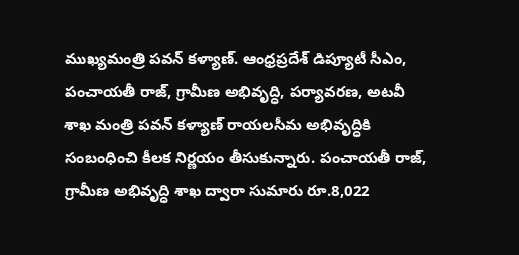ముఖ్యమంత్రి పవన్ కళ్యాణ్. ఆంధ్రప్రదేశ్ డిప్యూటీ సీఎం, పంచాయతీ రాజ్, గ్రామీణ అభివృద్ధి, పర్యావరణ, అటవీ శాఖ మంత్రి పవన్ కళ్యాణ్ రాయలసీమ అభివృద్ధికి సంబంధించి కీలక నిర్ణయం తీసుకున్నారు. పంచాయతీ రాజ్, గ్రామీణ అభివృద్ధి శాఖ ద్వారా సుమారు రూ.8,022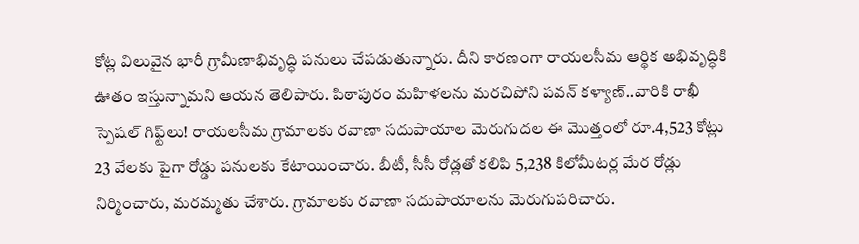కోట్ల విలువైన భారీ గ్రామీణాభివృద్ధి పనులు చేపడుతున్నారు. దీని కారణంగా రాయలసీమ ఆర్థిక అభివృద్ధికి ఊతం ఇస్తున్నామని ఆయన తెలిపారు. పిఠాపురం మహిళలను మరచిపోని పవన్ కళ్యాణ్..వారికి రాఖీ స్పెషల్ గిఫ్ట్‌లు! రాయలసీమ గ్రామాలకు రవాణా సదుపాయాల మెరుగుదల ఈ మొత్తంలో రూ.4,523 కోట్లు 23 వేలకు పైగా రోడ్డు పనులకు కేటాయించారు. బీటీ, సీసీ రోడ్లతో కలిపి 5,238 కిలోమీటర్ల మేర రోడ్లు నిర్మించారు, మరమ్మతు చేశారు. గ్రామాలకు రవాణా సదుపాయాలను మెరుగుపరిచారు.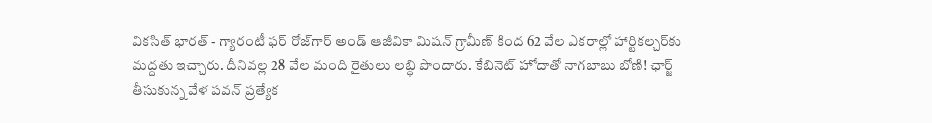వికసిత్ భారత్ - గ్యారంటీ ఫర్ రోజ్‌గార్ అండ్ ఆజీవికా మిషన్ గ్రామీణ్ కింద 62 వేల ఎకరాల్లో హార్టికల్చర్‌కు మద్దతు ఇచ్చారు. దీనివల్ల 28 వేల మంది రైతులు లబ్ధి పొందారు. కేబినెట్ హోదాతో నాగబాబు బోణి! ఛార్జ్ తీసుకున్న వేళ పవన్ ప్రత్యేక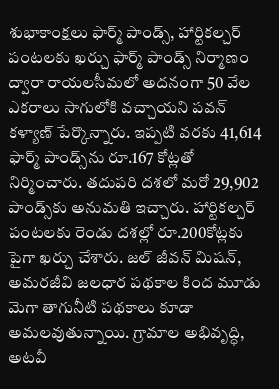శుభాకాంక్షలు ఫార్మ్ పాండ్స్, హార్టికల్చర్ పంటలకు ఖర్చు ఫార్మ్ పాండ్స్ నిర్మాణం ద్వారా రాయలసీమలో అదనంగా 50 వేల ఎకరాలు సాగులోకి వచ్చాయని పవన్ కళ్యాణ్ పేర్కొన్నారు. ఇప్పటి వరకు 41,614 ఫార్మ్ పాండ్స్‌ను రూ.167 కోట్లతో నిర్మించారు. తదుపరి దశలో మరో 29,902 పాండ్స్‌కు అనుమతి ఇచ్చారు. హార్టికల్చర్ పంటలకు రెండు దశల్లో రూ.200కోట్లకు పైగా ఖర్చు చేశారు. జల్ జీవన్ మిషన్, అమరజీవి జలధార పథకాల కింద మూడు మెగా తాగునీటి పథకాలు కూడా అమలవుతున్నాయి. గ్రామాల అభివృద్ధి, అటవీ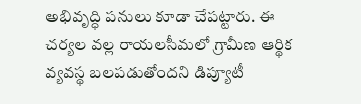అభివృద్ధి పనులు కూడా చేపట్టారు. ఈ చర్యల వల్ల రాయలసీమలో గ్రామీణ ఆర్థిక వ్యవస్థ బలపడుతోందని డిప్యూటీ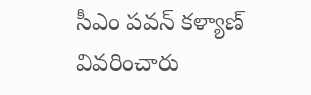సీఎం పవన్ కళ్యాణ్ వివరించారు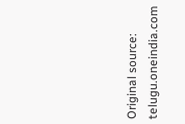Original source: telugu.oneindia.com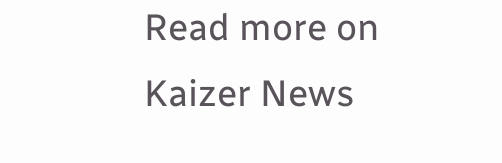Read more on Kaizer News